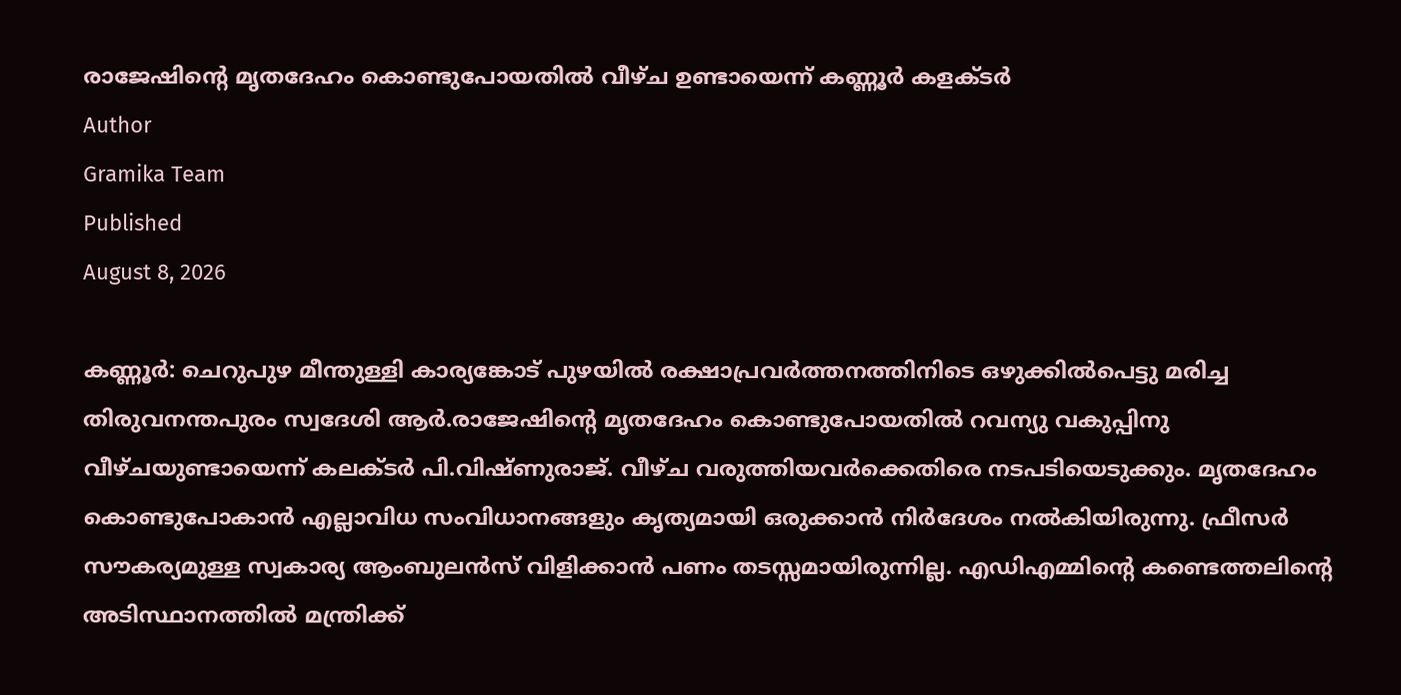രാജേഷിന്റെ മൃതദേഹം കൊണ്ടുപോയതിൽ വീഴ്ച ഉണ്ടായെന്ന് കണ്ണൂർ കളക്ടർ
Author
Gramika Team
Published
August 8, 2026

കണ്ണൂർ: ചെറുപുഴ മീന്തുള്ളി കാര്യങ്കോട് പുഴയിൽ രക്ഷാപ്രവർത്തനത്തിനിടെ ഒഴുക്കിൽപെട്ടു മരിച്ച തിരുവനന്തപുരം സ്വദേശി ആർ.രാജേഷിന്റെ മൃതദേഹം കൊണ്ടുപോയതിൽ റവന്യു വകുപ്പിനു വീഴ്ചയുണ്ടായെന്ന് കലക്ടർ പി.വിഷ്ണുരാജ്. വീഴ്ച വരുത്തിയവർക്കെതിരെ നടപടിയെടുക്കും. മൃതദേഹം കൊണ്ടുപോകാൻ എല്ലാവിധ സംവിധാനങ്ങളും കൃത്യമായി ഒരുക്കാൻ നിർദേശം നൽകിയിരുന്നു. ഫ്രീസർ സൗകര്യമുള്ള സ്വകാര്യ ആംബുലൻസ് വിളിക്കാൻ പണം തടസ്സമായിരുന്നില്ല. എഡിഎമ്മിന്റെ കണ്ടെത്തലിന്റെ അടിസ്ഥാനത്തിൽ മന്ത്രിക്ക്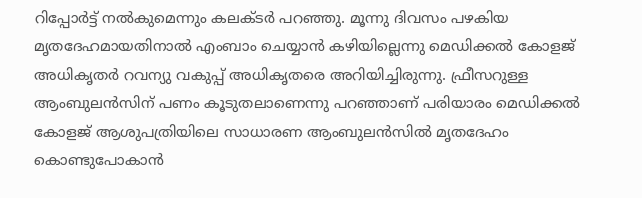റിപ്പോർട്ട് നൽകുമെന്നും കലക്ടർ പറഞ്ഞു. മൂന്നു ദിവസം പഴകിയ മൃതദേഹമായതിനാൽ എംബാം ചെയ്യാൻ കഴിയില്ലെന്നു മെഡിക്കൽ കോളജ് അധികൃതർ റവന്യു വകുപ്പ് അധികൃതരെ അറിയിച്ചിരുന്നു. ഫ്രീസറുള്ള ആംബുലൻസിന് പണം കൂടുതലാണെന്നു പറഞ്ഞാണ് പരിയാരം മെഡിക്കൽ കോളജ് ആശുപത്രിയിലെ സാധാരണ ആംബുലൻസിൽ മൃതദേഹം കൊണ്ടുപോകാൻ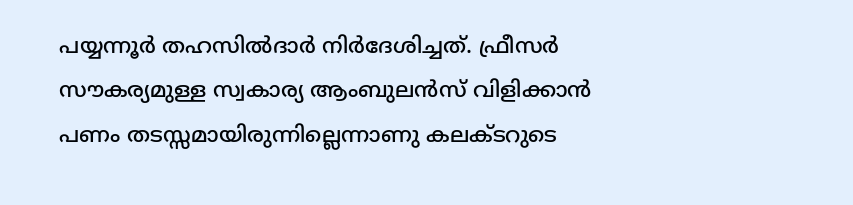പയ്യന്നൂർ തഹസിൽദാർ നിർദേശിച്ചത്. ഫ്രീസർ സൗകര്യമുള്ള സ്വകാര്യ ആംബുലൻസ് വിളിക്കാൻ പണം തടസ്സമായിരുന്നില്ലെന്നാണു കലക്ടറുടെ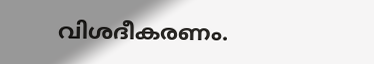വിശദീകരണം.